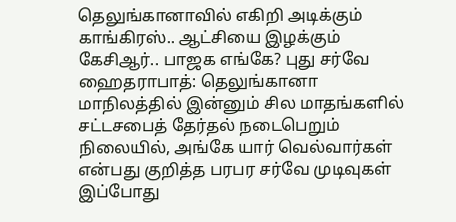தெலுங்கானாவில் எகிறி அடிக்கும் காங்கிரஸ்.. ஆட்சியை இழக்கும் கேசிஆர்.. பாஜக எங்கே? புது சர்வே
ஹைதராபாத்: தெலுங்கானா மாநிலத்தில் இன்னும் சில மாதங்களில் சட்டசபைத் தேர்தல் நடைபெறும் நிலையில், அங்கே யார் வெல்வார்கள் என்பது குறித்த பரபர சர்வே முடிவுகள் இப்போது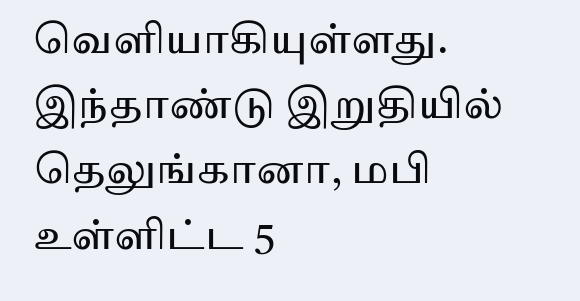வெளியாகியுள்ளது.
இந்தாண்டு இறுதியில் தெலுங்கானா, மபி உள்ளிட்ட 5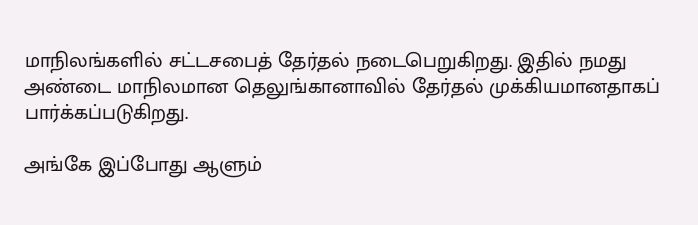மாநிலங்களில் சட்டசபைத் தேர்தல் நடைபெறுகிறது. இதில் நமது அண்டை மாநிலமான தெலுங்கானாவில் தேர்தல் முக்கியமானதாகப் பார்க்கப்படுகிறது.

அங்கே இப்போது ஆளும்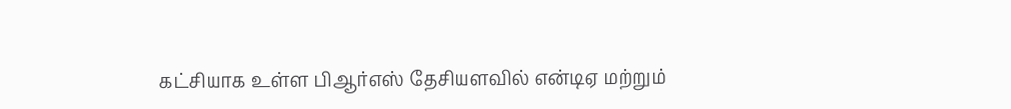கட்சியாக உள்ள பிஆர்எஸ் தேசியளவில் என்டிஏ மற்றும்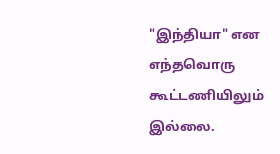"இந்தியா" என எந்தவொரு கூட்டணியிலும் இல்லை.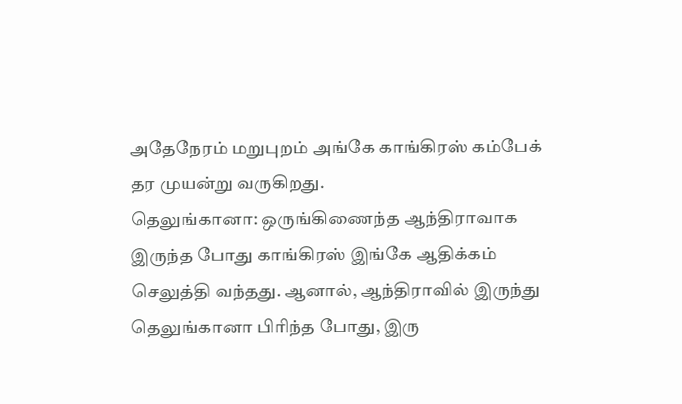அதேநேரம் மறுபுறம் அங்கே காங்கிரஸ் கம்பேக் தர முயன்று வருகிறது.
தெலுங்கானா: ஒருங்கிணைந்த ஆந்திராவாக இருந்த போது காங்கிரஸ் இங்கே ஆதிக்கம் செலுத்தி வந்தது. ஆனால், ஆந்திராவில் இருந்து தெலுங்கானா பிரிந்த போது, இரு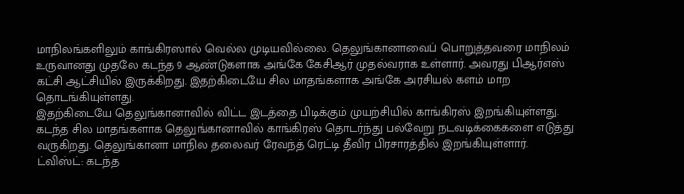மாநிலங்களிலும் காங்கிரஸால் வெல்ல முடியவில்லை. தெலுங்கானாவைப் பொறுத்தவரை மாநிலம் உருவானது முதலே கடந்த 9 ஆண்டுகளாக அங்கே கேசிஆர் முதல்வராக உள்ளார். அவரது பிஆர்எஸ் கட்சி ஆட்சியில் இருக்கிறது. இதற்கிடையே சில மாதங்களாக அங்கே அரசியல் களம் மாற தொடங்கியுள்ளது.
இதற்கிடையே தெலுங்கானாவில் விட்ட இடத்தை பிடிக்கும் முயற்சியில் காங்கிரஸ் இறங்கியுள்ளது. கடந்த சில மாதங்களாக தெலுங்கானாவில் காங்கிரஸ் தொடர்ந்து பல்வேறு நடவடிக்கைகளை எடுத்து வருகிறது. தெலுங்கானா மாநில தலைவர் ரேவந்த் ரெட்டி தீவிர பிரசாரத்தில் இறங்கியுள்ளார்.
ட்விஸ்ட்: கடந்த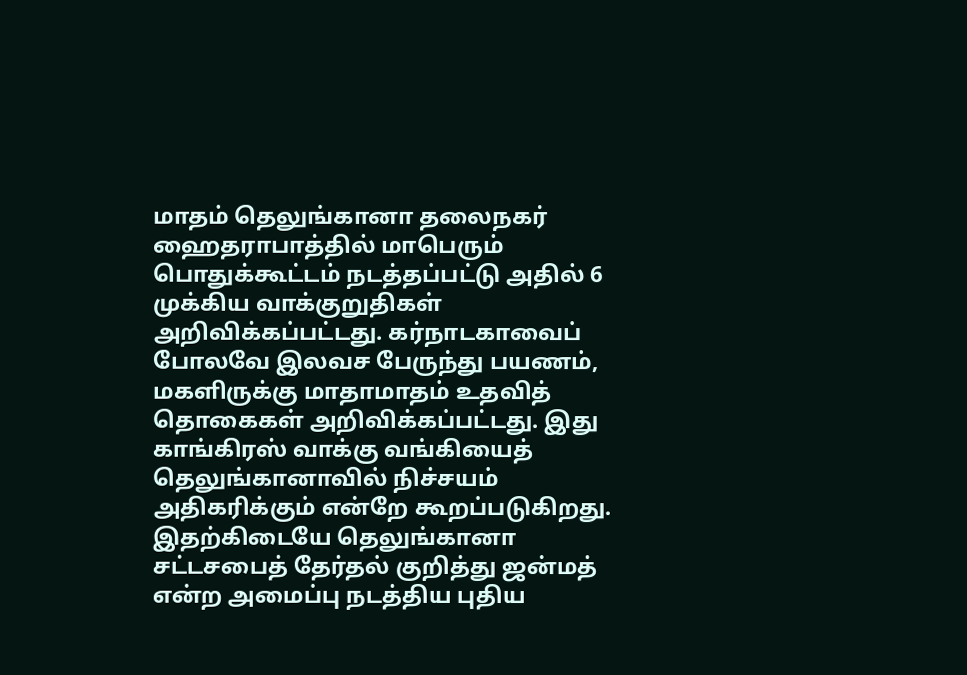மாதம் தெலுங்கானா தலைநகர் ஹைதராபாத்தில் மாபெரும் பொதுக்கூட்டம் நடத்தப்பட்டு அதில் 6 முக்கிய வாக்குறுதிகள் அறிவிக்கப்பட்டது. கர்நாடகாவைப் போலவே இலவச பேருந்து பயணம், மகளிருக்கு மாதாமாதம் உதவித் தொகைகள் அறிவிக்கப்பட்டது. இது காங்கிரஸ் வாக்கு வங்கியைத் தெலுங்கானாவில் நிச்சயம் அதிகரிக்கும் என்றே கூறப்படுகிறது.
இதற்கிடையே தெலுங்கானா சட்டசபைத் தேர்தல் குறித்து ஜன்மத் என்ற அமைப்பு நடத்திய புதிய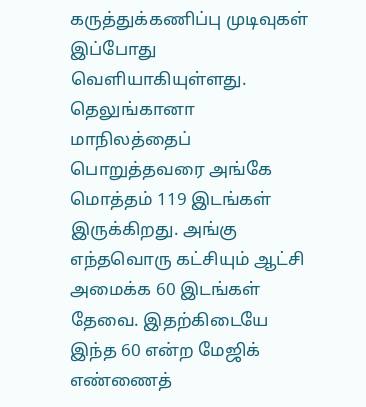கருத்துக்கணிப்பு முடிவுகள் இப்போது வெளியாகியுள்ளது. தெலுங்கானா மாநிலத்தைப் பொறுத்தவரை அங்கே மொத்தம் 119 இடங்கள் இருக்கிறது. அங்கு எந்தவொரு கட்சியும் ஆட்சி அமைக்க 60 இடங்கள் தேவை. இதற்கிடையே இந்த 60 என்ற மேஜிக் எண்ணைத்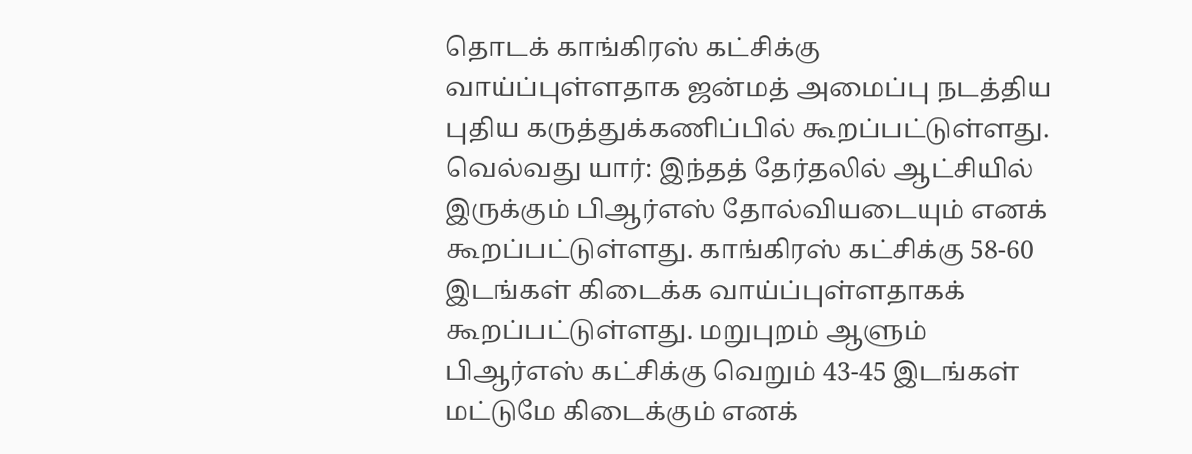தொடக் காங்கிரஸ் கட்சிக்கு வாய்ப்புள்ளதாக ஜன்மத் அமைப்பு நடத்திய புதிய கருத்துக்கணிப்பில் கூறப்பட்டுள்ளது.
வெல்வது யார்: இந்தத் தேர்தலில் ஆட்சியில் இருக்கும் பிஆர்எஸ் தோல்வியடையும் எனக் கூறப்பட்டுள்ளது. காங்கிரஸ் கட்சிக்கு 58-60 இடங்கள் கிடைக்க வாய்ப்புள்ளதாகக் கூறப்பட்டுள்ளது. மறுபுறம் ஆளும் பிஆர்எஸ் கட்சிக்கு வெறும் 43-45 இடங்கள் மட்டுமே கிடைக்கும் எனக்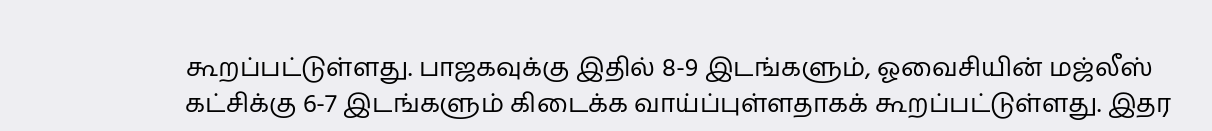கூறப்பட்டுள்ளது. பாஜகவுக்கு இதில் 8-9 இடங்களும், ஓவைசியின் மஜ்லீஸ் கட்சிக்கு 6-7 இடங்களும் கிடைக்க வாய்ப்புள்ளதாகக் கூறப்பட்டுள்ளது. இதர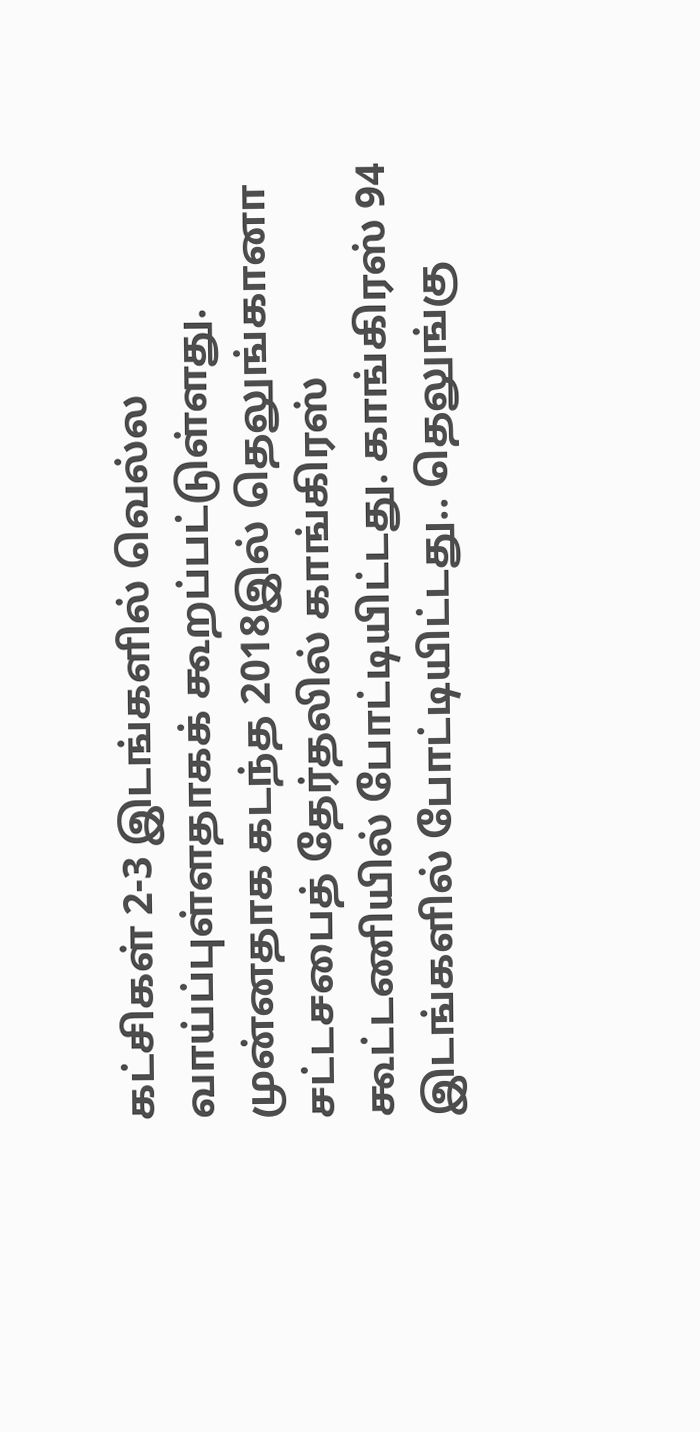கட்சிகள் 2-3 இடங்களில் வெல்ல வாய்ப்புள்ளதாகக் கூறப்பட்டுள்ளது.
முன்னதாக கடந்த 2018இல் தெலுங்கானா சட்டசபைத் தேர்தலில் காங்கிரஸ் கூட்டணியில் போட்டியிட்டது. காங்கிரஸ் 94 இடங்களில் போட்டியிட்டது.. தெலுங்கு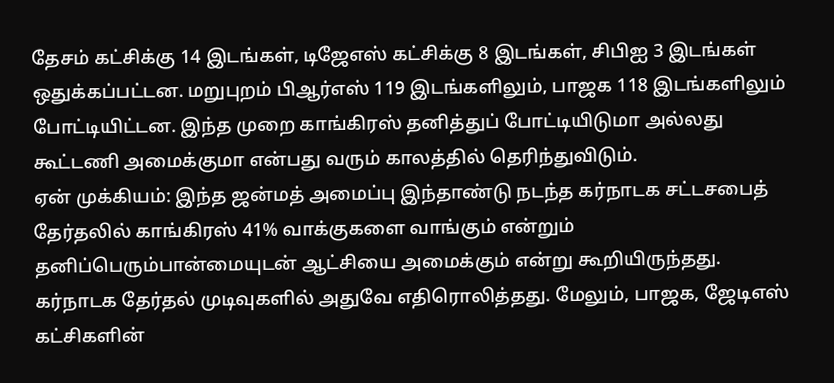தேசம் கட்சிக்கு 14 இடங்கள், டிஜேஎஸ் கட்சிக்கு 8 இடங்கள், சிபிஐ 3 இடங்கள் ஒதுக்கப்பட்டன. மறுபுறம் பிஆர்எஸ் 119 இடங்களிலும், பாஜக 118 இடங்களிலும் போட்டியிட்டன. இந்த முறை காங்கிரஸ் தனித்துப் போட்டியிடுமா அல்லது கூட்டணி அமைக்குமா என்பது வரும் காலத்தில் தெரிந்துவிடும்.
ஏன் முக்கியம்: இந்த ஜன்மத் அமைப்பு இந்தாண்டு நடந்த கர்நாடக சட்டசபைத் தேர்தலில் காங்கிரஸ் 41% வாக்குகளை வாங்கும் என்றும் தனிப்பெரும்பான்மையுடன் ஆட்சியை அமைக்கும் என்று கூறியிருந்தது. கர்நாடக தேர்தல் முடிவுகளில் அதுவே எதிரொலித்தது. மேலும், பாஜக, ஜேடிஎஸ் கட்சிகளின்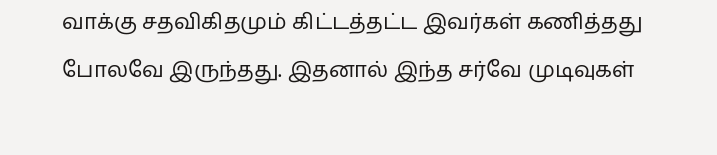வாக்கு சதவிகிதமும் கிட்டத்தட்ட இவர்கள் கணித்தது போலவே இருந்தது. இதனால் இந்த சர்வே முடிவுகள்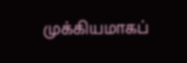முக்கியமாகப்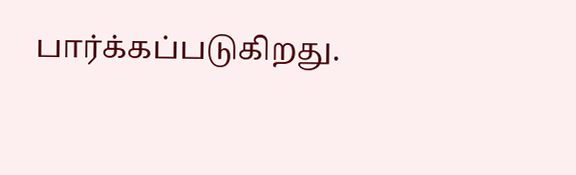பார்க்கப்படுகிறது.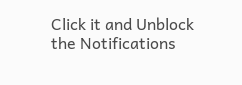Click it and Unblock the Notifications